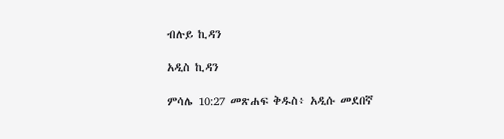ብሉይ ኪዳን

አዲስ ኪዳን

ምሳሌ 10:27 መጽሐፍ ቅዱስ፥ አዲሱ መደበኛ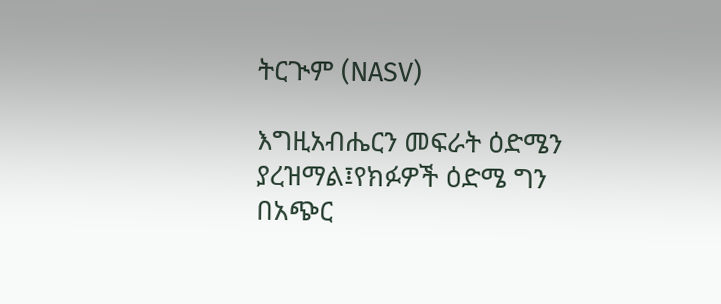ትርጒም (NASV)

እግዚአብሔርን መፍራት ዕድሜን ያረዝማል፤የክፉዎች ዕድሜ ግን በአጭር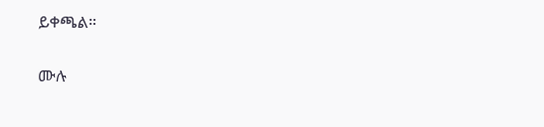ይቀጫል።

ሙሉ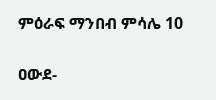ምዕራፍ ማንበብ ምሳሌ 10

ዐውደ-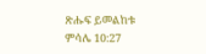ጽሑፍ ይመልከቱ ምሳሌ 10:27